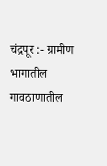चंद्रपूर :- ग्रामीण भागातील गावठाणातील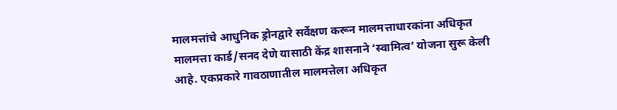मालमत्तांचे आधुनिक ड्रोनद्वारे सर्वेक्षण करून मालमत्ताधारकांना अधिकृत मालमत्ता कार्ड/सनद देणे यासाठी केंद्र शासनाने ‘स्वामित्व’ योजना सुरू केली आहे. एकप्रकारे गावठाणातील मालमत्तेला अधिकृत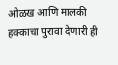ओळख आणि मालकी हक्काचा पुरावा देणारी ही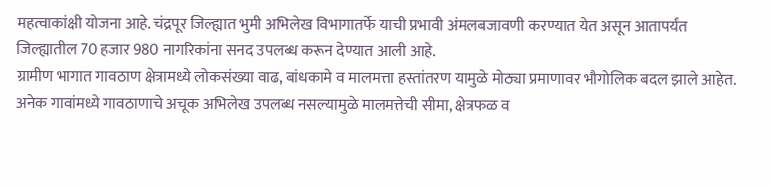महत्वाकांक्षी योजना आहे. चंद्रपूर जिल्ह्यात भुमी अभिलेख विभागातर्फे याची प्रभावी अंमलबजावणी करण्यात येत असून आतापर्यंत जिल्ह्यातील 70 हजार 980 नागरिकांना सनद उपलब्ध करून देण्यात आली आहे.
ग्रामीण भागात गावठाण क्षेत्रामध्ये लोकसंख्या वाढ, बांधकामे व मालमत्ता हस्तांतरण यामुळे मोठ्या प्रमाणावर भौगोलिक बदल झाले आहेत. अनेक गावांमध्ये गावठाणाचे अचूक अभिलेख उपलब्ध नसल्यामुळे मालमत्तेची सीमा, क्षेत्रफळ व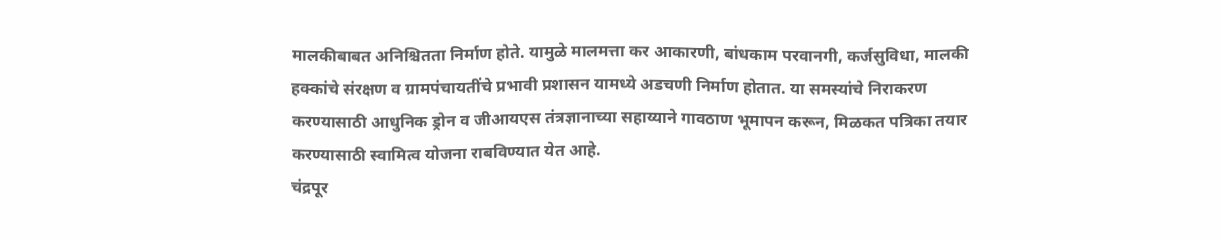मालकीबाबत अनिश्चितता निर्माण होते. यामुळे मालमत्ता कर आकारणी, बांधकाम परवानगी, कर्जसुविधा, मालकी हक्कांचे संरक्षण व ग्रामपंचायतींचे प्रभावी प्रशासन यामध्ये अडचणी निर्माण होतात. या समस्यांचे निराकरण करण्यासाठी आधुनिक ड्रोन व जीआयएस तंत्रज्ञानाच्या सहाय्याने गावठाण भूमापन करून, मिळकत पत्रिका तयार करण्यासाठी स्वामित्व योजना राबविण्यात येत आहे.
चंद्रपूर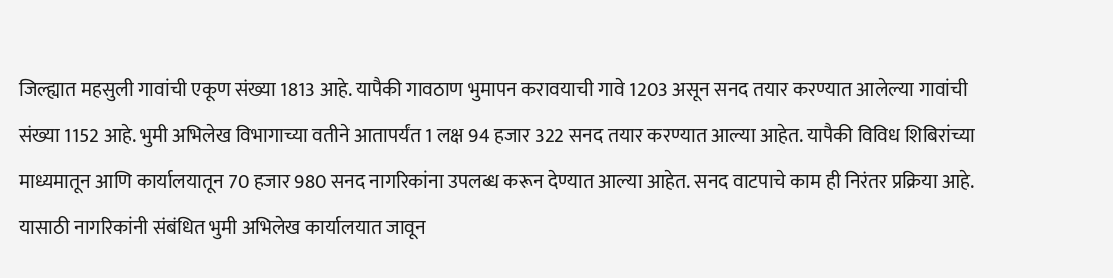जिल्ह्यात महसुली गावांची एकूण संख्या 1813 आहे. यापैकी गावठाण भुमापन करावयाची गावे 1203 असून सनद तयार करण्यात आलेल्या गावांची संख्या 1152 आहे. भुमी अभिलेख विभागाच्या वतीने आतापर्यंत 1 लक्ष 94 हजार 322 सनद तयार करण्यात आल्या आहेत. यापैकी विविध शिबिरांच्या माध्यमातून आणि कार्यालयातून 70 हजार 980 सनद नागरिकांना उपलब्ध करून देण्यात आल्या आहेत. सनद वाटपाचे काम ही निरंतर प्रक्रिया आहे. यासाठी नागरिकांनी संबंधित भुमी अभिलेख कार्यालयात जावून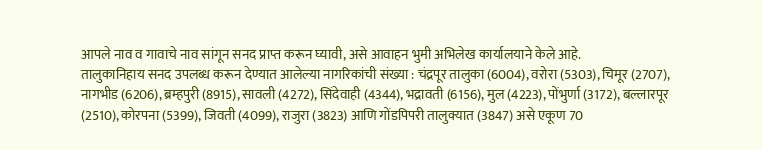आपले नाव व गावाचे नाव सांगून सनद प्राप्त करून घ्यावी, असे आवाहन भुमी अभिलेख कार्यालयाने केले आहे.
तालुकानिहाय सनद उपलब्ध करून देण्यात आलेल्या नागरिकांची संख्या : चंद्रपूर तालुका (6004), वरोरा (5303), चिमूर (2707), नागभीड (6206), ब्रम्हपुरी (8915), सावली (4272), सिंदेवाही (4344), भद्रावती (6156), मुल (4223), पोंभुर्णा (3172), बल्लारपूर (2510), कोरपना (5399), जिवती (4099), राजुरा (3823) आणि गोंडपिपरी तालुक्यात (3847) असे एकूण 70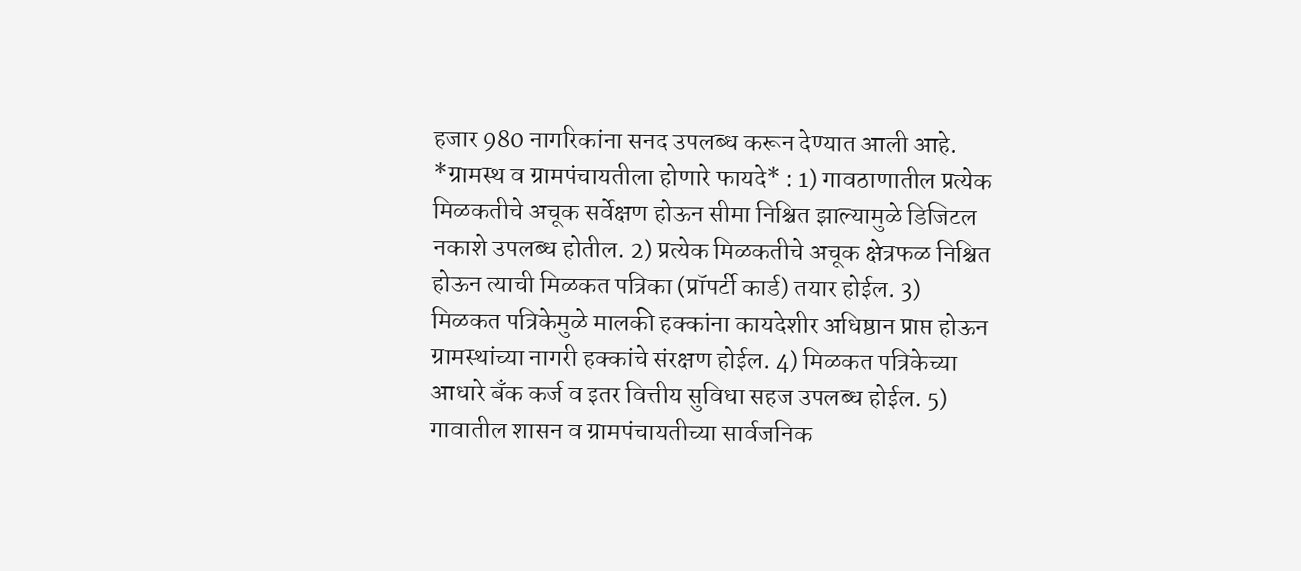हजार 980 नागरिकांना सनद उपलब्ध करून देण्यात आली आहे.
*ग्रामस्थ व ग्रामपंचायतीला होणारे फायदे* : 1) गावठाणातील प्रत्येक मिळकतीचे अचूक सर्वेक्षण होऊन सीमा निश्चित झाल्यामुळे डिजिटल नकाशे उपलब्ध होतील. 2) प्रत्येक मिळकतीचे अचूक क्षेत्रफळ निश्चित होऊन त्याची मिळकत पत्रिका (प्रॉपर्टी कार्ड) तयार होईल. 3) मिळकत पत्रिकेमुळे मालकी हक्कांना कायदेशीर अधिष्ठान प्राप्त होऊन ग्रामस्थांच्या नागरी हक्कांचे संरक्षण होईल. 4) मिळकत पत्रिकेच्या आधारे बँक कर्ज व इतर वित्तीय सुविधा सहज उपलब्ध होईल. 5) गावातील शासन व ग्रामपंचायतीच्या सार्वजनिक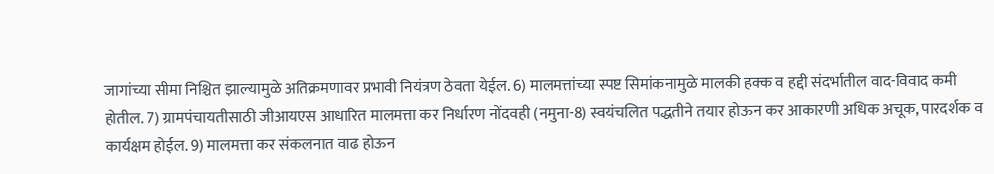जागांच्या सीमा निश्चित झाल्यामुळे अतिक्रमणावर प्रभावी नियंत्रण ठेवता येईल. 6) मालमत्तांच्या स्पष्ट सिमांकनामुळे मालकी हक्क व हद्दी संदर्भातील वाद-विवाद कमी होतील. 7) ग्रामपंचायतीसाठी जीआयएस आधारित मालमत्ता कर निर्धारण नोंदवही (नमुना-8) स्वयंचलित पद्धतीने तयार होऊन कर आकारणी अधिक अचूक, पारदर्शक व कार्यक्षम होईल. 9) मालमत्ता कर संकलनात वाढ होऊन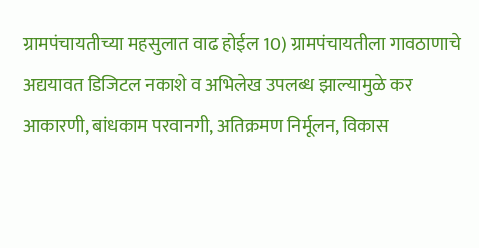ग्रामपंचायतीच्या महसुलात वाढ होईल 10) ग्रामपंचायतीला गावठाणाचे अद्ययावत डिजिटल नकाशे व अभिलेख उपलब्ध झाल्यामुळे कर आकारणी, बांधकाम परवानगी, अतिक्रमण निर्मूलन, विकास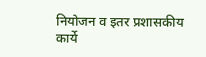नियोजन व इतर प्रशासकीय कार्ये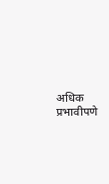अधिक प्रभावीपणे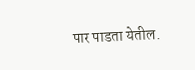पार पाडता येतील.